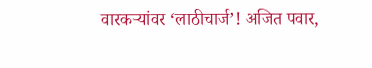वारकऱ्यांवर ‘लाठीचार्ज’! अजित पवार,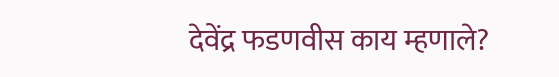देवेंद्र फडणवीस काय म्हणाले?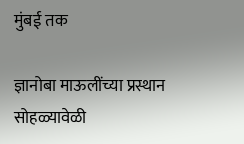मुंबई तक

ज्ञानोबा माऊलींच्या प्रस्थान सोहळ्यावेळी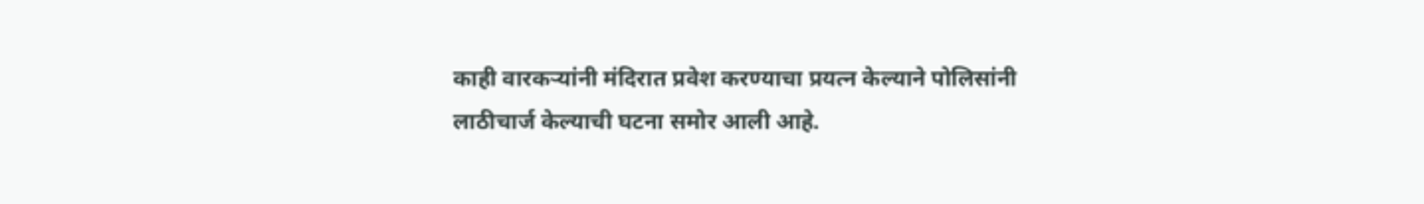काही वारकऱ्यांनी मंदिरात प्रवेश करण्याचा प्रयत्न केल्याने पोलिसांनी लाठीचार्ज केल्याची घटना समोर आली आहे.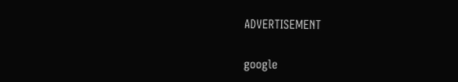ADVERTISEMENT

google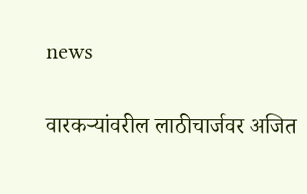news

वारकऱ्यांवरील लाठीचार्जवर अजित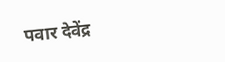पवार देवेंद्र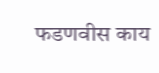फडणवीस काय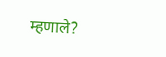म्हणाले?